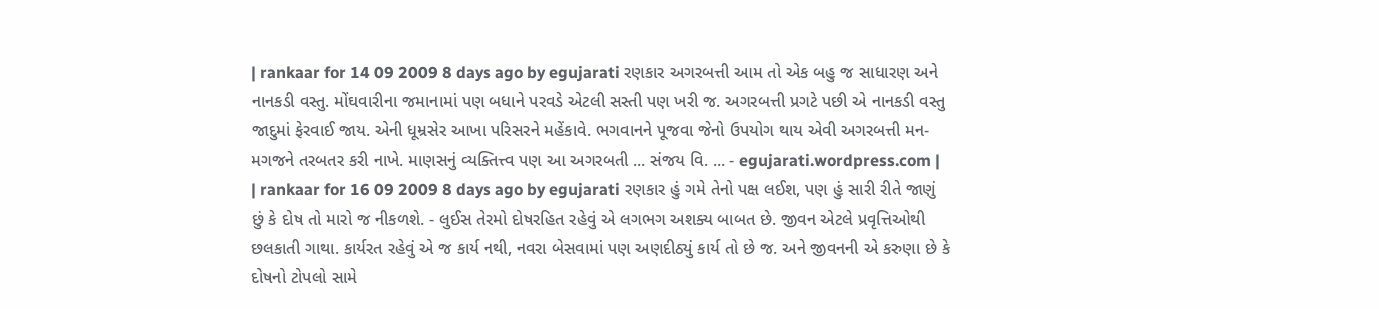| rankaar for 14 09 2009 8 days ago by egujarati રણકાર અગરબત્તી આમ તો એક બહુ જ સાધારણ અને નાનકડી વસ્તુ. મોંઘવારીના જમાનામાં પણ બધાને પરવડે એટલી સસ્તી પણ ખરી જ. અગરબત્તી પ્રગટે પછી એ નાનકડી વસ્તુ જાદુમાં ફેરવાઈ જાય. એની ધૂમ્રસેર આખા પરિસરને મહેંકાવે. ભગવાનને પૂજવા જેનો ઉપયોગ થાય એવી અગરબત્તી મન-મગજને તરબતર કરી નાખે. માણસનું વ્યક્તિત્ત્વ પણ આ અગરબતી ... સંજય વિ. ... - egujarati.wordpress.com |
| rankaar for 16 09 2009 8 days ago by egujarati રણકાર હું ગમે તેનો પક્ષ લઈશ, પણ હું સારી રીતે જાણું છું કે દોષ તો મારો જ નીકળશે. - લુઈસ તેરમો દોષરહિત રહેવું એ લગભગ અશક્ય બાબત છે. જીવન એટલે પ્રવૃત્તિઓથી છલકાતી ગાથા. કાર્યરત રહેવું એ જ કાર્ય નથી, નવરા બેસવામાં પણ અણદીઠ્યું કાર્ય તો છે જ. અને જીવનની એ કરુણા છે કે દોષનો ટોપલો સામે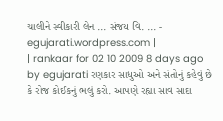ચાલીને સ્વીકારી લેન ... સંજય વિ. ... - egujarati.wordpress.com |
| rankaar for 02 10 2009 8 days ago by egujarati રણકાર સાધુઓ અને સંતોનું કહેવું છે કે રોજ કોઈકનું ભલું કરો. આપણે રહ્યા સાવ સાદા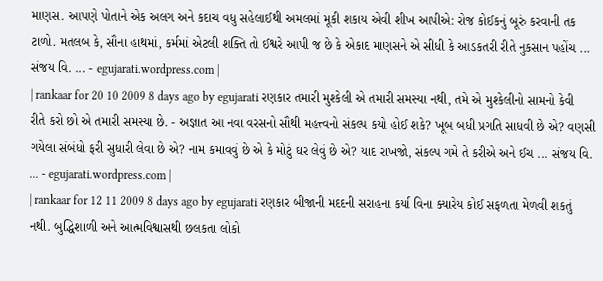માણસ. આપણે પોતાને એક અલગ અને કદાચ વધુ સહેલાઈથી અમલમાં મૂકી શકાય એવી શીખ આપીએ: રોજ કોઈકનું બૂરું કરવાની તક ટાળો. મતલબ કે, સૌના હાથમાં, કર્મમાં એટલી શક્તિ તો ઈશ્વરે આપી જ છે કે એકાદ માણસને એ સીધી કે આડકતરી રીતે નુકસાન પહોંચ ... સંજય વિ. ... - egujarati.wordpress.com |
| rankaar for 20 10 2009 8 days ago by egujarati રણકાર તમારી મુશ્કેલી એ તમારી સમસ્યા નથી, તમે એ મુશ્કેલીનો સામનો કેવી રીતે કરો છો એ તમારી સમસ્યા છે. - અજ્ઞાત આ નવા વરસનો સૌથી મહત્ત્વનો સંકલ્પ કયો હોઈ શકે? ખૂબ બધી પ્રગતિ સાધવી છે એ? વણસી ગયેલા સંબંધો ફરી સુધારી લેવા છે એ? નામ કમાવવું છે એ કે મોટું ઘર લેવું છે એ? યાદ રાખજો, સંકલ્પ ગમે તે કરીએ અને ઈચ ... સંજય વિ. ... - egujarati.wordpress.com |
| rankaar for 12 11 2009 8 days ago by egujarati રણકાર બીજાની મદદની સરાહના કર્યા વિના ક્યારેય કોઈ સફળતા મેળવી શકતું નથી. બુદ્ધિશાળી અને આત્મવિશ્વાસથી છલકતા લોકો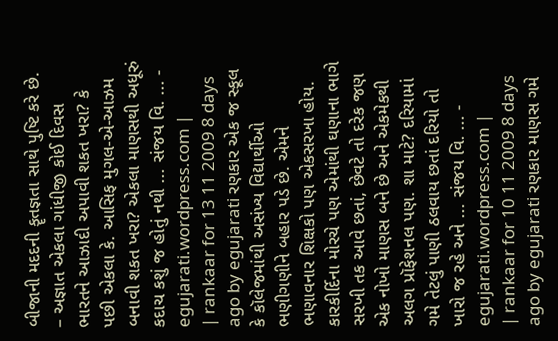બીજાની મદદની કૄતજ્ઞતા સાથે પુષ્ટિ કરે છે. – અજ્ઞાત એકલા ગાંધીજી કોઈ દિવસ ભારતને આઝાદી અપાવી શકત ખરા? કે પછી એકલા કે. આસિફ મુગલ-એ-આઝમ બનાવી શકત ખરા? એકલા માણસથી અધૂરું કદાચ કશું જ હોતું નથી ... સંજય વિ. ... - egujarati.wordpress.com |
| rankaar for 13 11 2009 8 days ago by egujarati રણકાર એક જ સ્કૂલ કે કૉલેજમાંથી અસંખ્ય વિદ્યાર્થીઓ ભણીગણીને બહાર પડે છે. એમને ભણાવનાર શિક્ષકો પણ એકસરખા હોય. કારકીર્દિના મોરચે પણ એમાંથી ઘણાના ભાગે સરખી તક આવે છતાં, છેવટે તો દરેક જણ એક નોખો માણસ બને છે અને એકમેકથી અલગ પ્રૉફેશનલ પણ. શા માટે? દરિયામાં ગમે તેટલું પાણી ઠલવાય છતાં દરિયો તો ખારો જ રહે અને ... સંજય વિ. ... - egujarati.wordpress.com |
| rankaar for 10 11 2009 8 days ago by egujarati રણકાર માણસ ગમે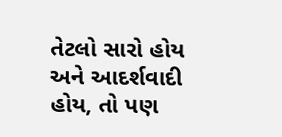તેટલો સારો હોય અને આદર્શવાદી હોય, તો પણ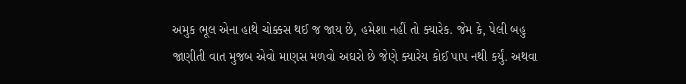અમુક ભૂલ એના હાથે ચોક્કસ થઈ જ જાય છે, હમેશા નહીં તો ક્યારેક. જેમ કે, પેલી બહુ જાણીતી વાત મુજબ એવો માણસ મળવો અઘરો છે જેણે ક્યારેય કોઈ પાપ નથી કર્યું. અથવા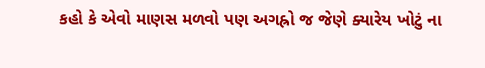કહો કે એવો માણસ મળવો પણ અગહ્રો જ જેણે ક્યારેય ખોટું ના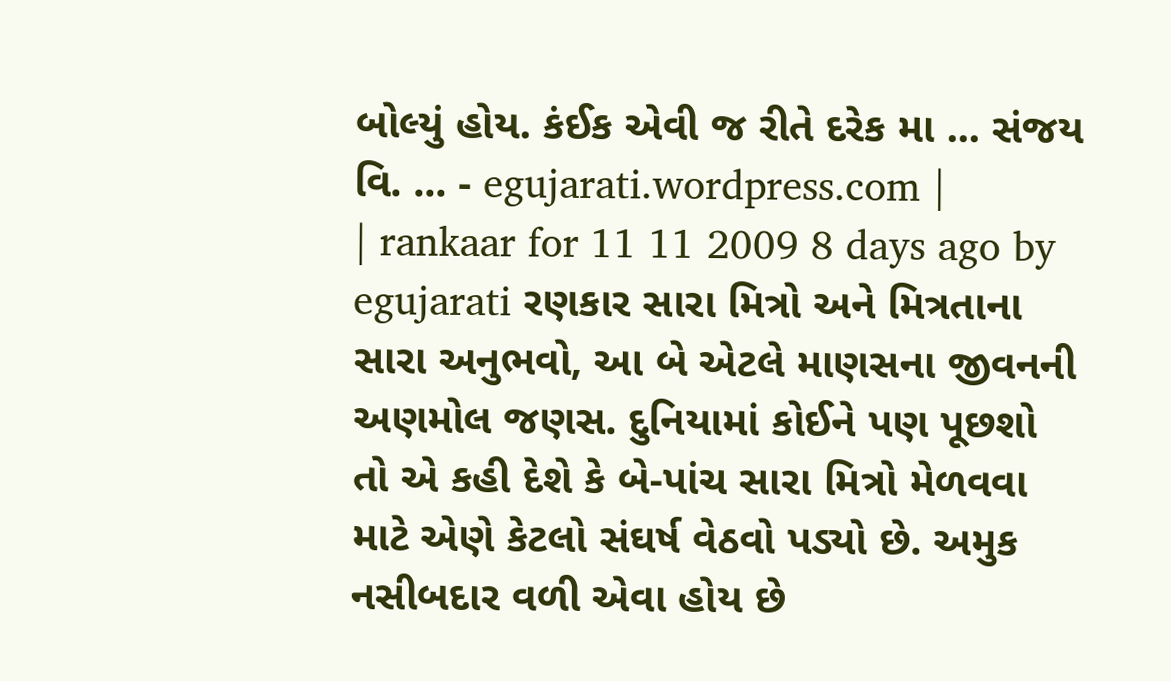બોલ્યું હોય. કંઈક એવી જ રીતે દરેક મા ... સંજય વિ. ... - egujarati.wordpress.com |
| rankaar for 11 11 2009 8 days ago by egujarati રણકાર સારા મિત્રો અને મિત્રતાના સારા અનુભવો, આ બે એટલે માણસના જીવનની અણમોલ જણસ. દુનિયામાં કોઈને પણ પૂછશો તો એ કહી દેશે કે બે-પાંચ સારા મિત્રો મેળવવા માટે એણે કેટલો સંઘર્ષ વેઠવો પડ્યો છે. અમુક નસીબદાર વળી એવા હોય છે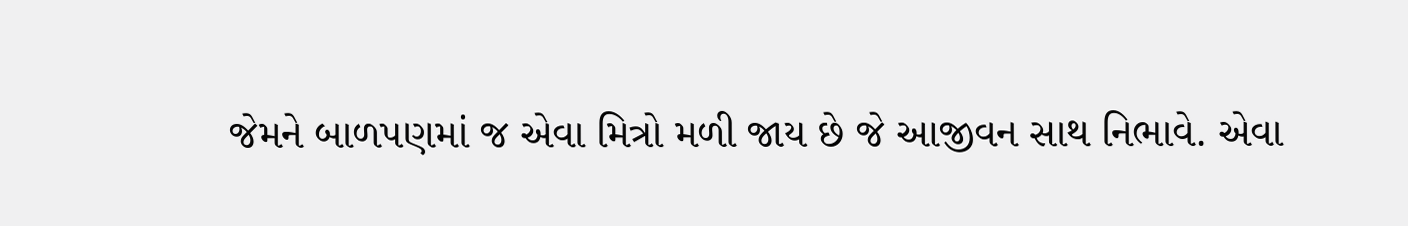જેમને બાળપણમાં જ એવા મિત્રો મળી જાય છે જે આજીવન સાથ નિભાવે. એવા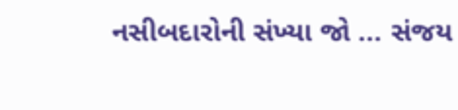નસીબદારોની સંખ્યા જો ... સંજય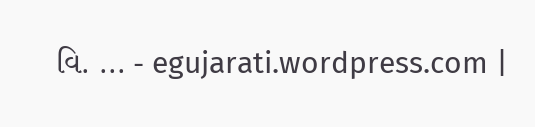વિ. ... - egujarati.wordpress.com |